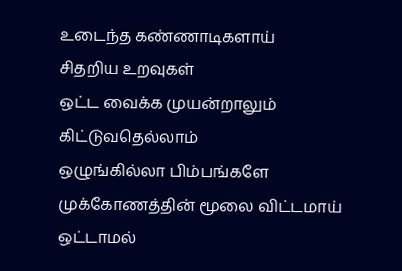உடைந்த கண்ணாடிகளாய்
சிதறிய உறவுகள்
ஒட்ட வைக்க முயன்றாலும்
கிட்டுவதெல்லாம்
ஒழுங்கில்லா பிம்பங்களே
முக்கோணத்தின் மூலை விட்டமாய்
ஒட்டாமல்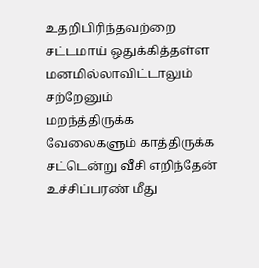உதறிபிரிந்தவற்றை
சட்டமாய் ஒதுக்கித்தள்ள
மனமில்லாவிட்டாலும்
சற்றேனும்
மறந்த்திருக்க
வேலைகளும் காத்திருக்க
சட்டென்று வீசி எறிந்தேன்
உச்சிப்பரண் மீது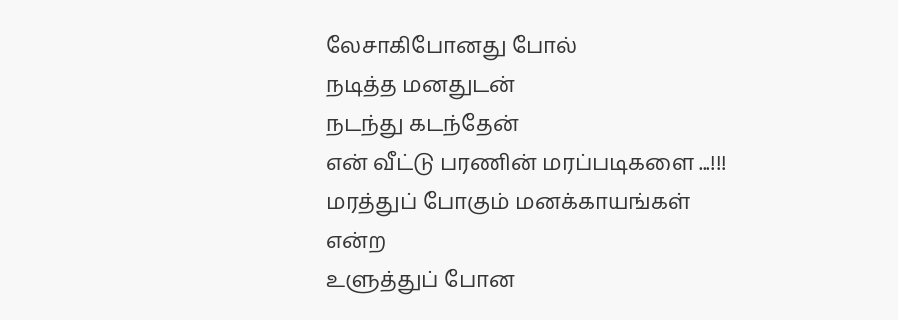லேசாகிபோனது போல்
நடித்த மனதுடன்
நடந்து கடந்தேன்
என் வீட்டு பரணின் மரப்படிகளை ...!!!
மரத்துப் போகும் மனக்காயங்கள்
என்ற
உளுத்துப் போன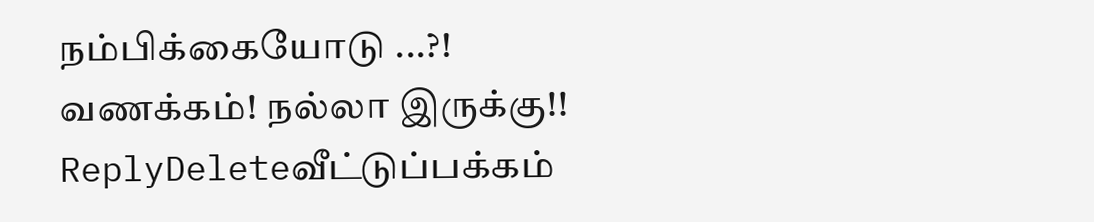நம்பிக்கையோடு ...?!
வணக்கம்! நல்லா இருக்கு!!
ReplyDeleteவீட்டுப்பக்கம்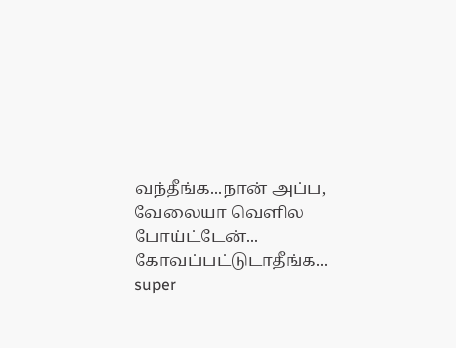வந்தீங்க...நான் அப்ப, வேலையா வெளில போய்ட்டேன்... கோவப்பட்டுடாதீங்க...
super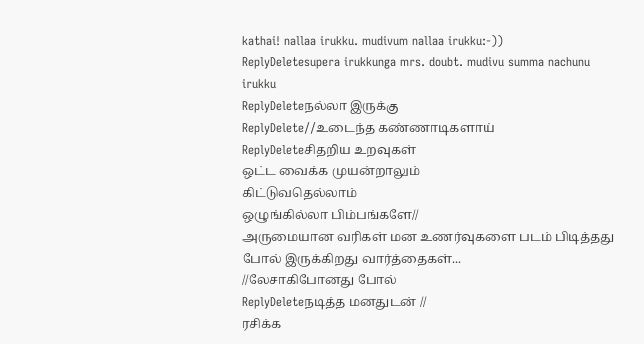kathai! nallaa irukku. mudivum nallaa irukku:-))
ReplyDeletesupera irukkunga mrs. doubt. mudivu summa nachunu irukku
ReplyDeleteநல்லா இருக்கு
ReplyDelete//உடைந்த கண்ணாடிகளாய்
ReplyDeleteசிதறிய உறவுகள்
ஒட்ட வைக்க முயன்றாலும்
கிட்டுவதெல்லாம்
ஒழுங்கில்லா பிம்பங்களே//
அருமையான வரிகள் மன உணர்வுகளை படம் பிடித்தது போல் இருக்கிறது வார்த்தைகள்...
//லேசாகிபோனது போல்
ReplyDeleteநடித்த மனதுடன் //
ரசிக்க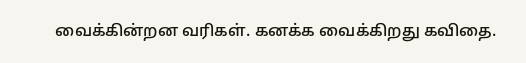வைக்கின்றன வரிகள். கனக்க வைக்கிறது கவிதை.